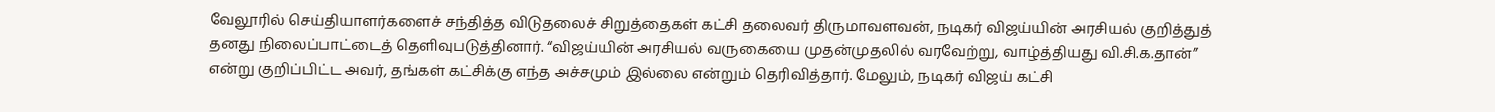வேலூரில் செய்தியாளர்களைச் சந்தித்த விடுதலைச் சிறுத்தைகள் கட்சி தலைவர் திருமாவளவன், நடிகர் விஜய்யின் அரசியல் குறித்துத் தனது நிலைப்பாட்டைத் தெளிவுபடுத்தினார். “விஜய்யின் அரசியல் வருகையை முதன்முதலில் வரவேற்று, வாழ்த்தியது வி.சி.க.தான்” என்று குறிப்பிட்ட அவர், தங்கள் கட்சிக்கு எந்த அச்சமும் இல்லை என்றும் தெரிவித்தார். மேலும், நடிகர் விஜய் கட்சி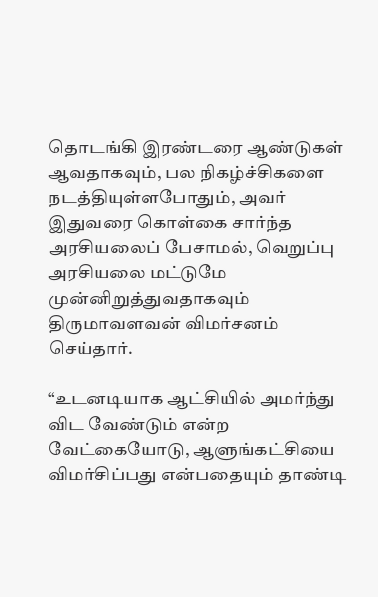தொடங்கி இரண்டரை ஆண்டுகள் ஆவதாகவும், பல நிகழ்ச்சிகளை நடத்தியுள்ளபோதும், அவர் இதுவரை கொள்கை சார்ந்த அரசியலைப் பேசாமல், வெறுப்பு அரசியலை மட்டுமே முன்னிறுத்துவதாகவும் திருமாவளவன் விமர்சனம் செய்தார்.

“உடனடியாக ஆட்சியில் அமர்ந்து விட வேண்டும் என்ற வேட்கையோடு, ஆளுங்கட்சியை விமர்சிப்பது என்பதையும் தாண்டி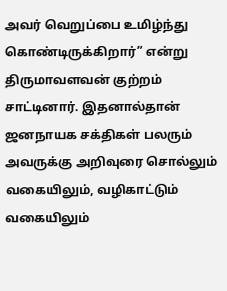அவர் வெறுப்பை உமிழ்ந்து கொண்டிருக்கிறார்” என்று திருமாவளவன் குற்றம் சாட்டினார். இதனால்தான் ஜனநாயக சக்திகள் பலரும் அவருக்கு அறிவுரை சொல்லும் வகையிலும், வழிகாட்டும் வகையிலும்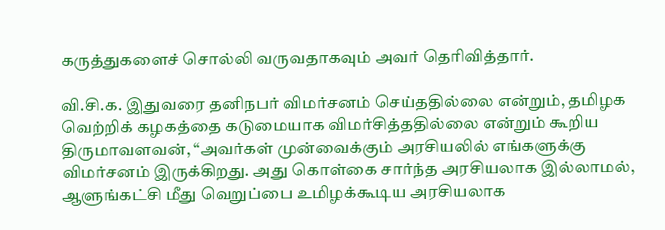கருத்துகளைச் சொல்லி வருவதாகவும் அவர் தெரிவித்தார்.

வி.சி.க. இதுவரை தனிநபர் விமர்சனம் செய்ததில்லை என்றும், தமிழக வெற்றிக் கழகத்தை கடுமையாக விமர்சித்ததில்லை என்றும் கூறிய திருமாவளவன், “அவர்கள் முன்வைக்கும் அரசியலில் எங்களுக்கு விமர்சனம் இருக்கிறது. அது கொள்கை சார்ந்த அரசியலாக இல்லாமல், ஆளுங்கட்சி மீது வெறுப்பை உமிழக்கூடிய அரசியலாக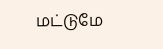மட்டுமே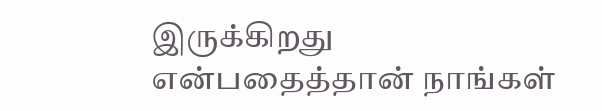இருக்கிறது என்பதைத்தான் நாங்கள்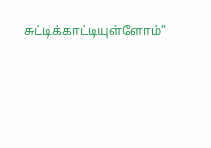சுட்டிக்காட்டியுள்ளோம்”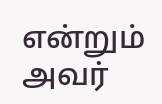என்றும் அவர்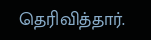தெரிவித்தார்.